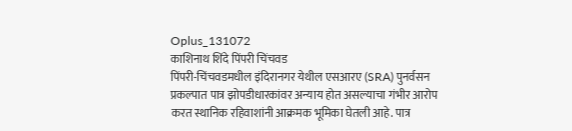Oplus_131072
काशिनाथ शिंदे पिंपरी चिंचवड
पिंपरी-चिंचवडमधील इंदिरानगर येथील एसआरए (SRA) पुनर्वसन प्रकल्पात पात्र झोपडीधारकांवर अन्याय होत असल्याचा गंभीर आरोप करत स्थानिक रहिवाशांनी आक्रमक भूमिका घेतली आहे. पात्र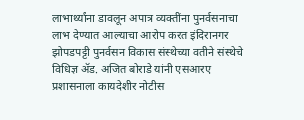लाभार्थ्यांना डावलून अपात्र व्यक्तींना पुनर्वसनाचा लाभ देण्यात आल्याचा आरोप करत इंदिरानगर झोपडपट्टी पुनर्वसन विकास संस्थेच्या वतीने संस्थेचे विधिज्ञ ॲड. अजित बोराडे यांनी एसआरए प्रशासनाला कायदेशीर नोटीस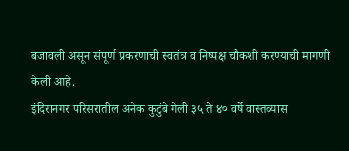बजावली असून संपूर्ण प्रकरणाची स्वतंत्र व निष्पक्ष चौकशी करण्याची मागणी केली आहे.
इंदिरानगर परिसरातील अनेक कुटुंबे गेली ३५ ते ४० वर्षे वास्तव्यास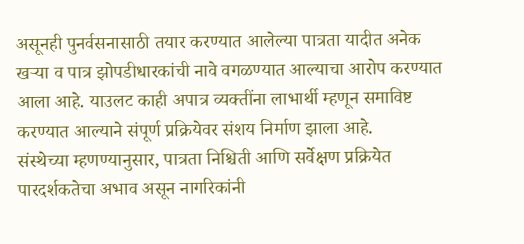असूनही पुनर्वसनासाठी तयार करण्यात आलेल्या पात्रता यादीत अनेक खऱ्या व पात्र झोपडीधारकांची नावे वगळण्यात आल्याचा आरोप करण्यात आला आहे. याउलट काही अपात्र व्यक्तींना लाभार्थी म्हणून समाविष्ट करण्यात आल्याने संपूर्ण प्रक्रियेवर संशय निर्माण झाला आहे.
संस्थेच्या म्हणण्यानुसार, पात्रता निश्चिती आणि सर्वेक्षण प्रक्रियेत पारदर्शकतेचा अभाव असून नागरिकांनी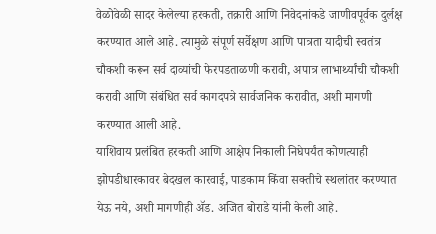वेळोवेळी सादर केलेल्या हरकती, तक्रारी आणि निवेदनांकडे जाणीवपूर्वक दुर्लक्ष करण्यात आले आहे. त्यामुळे संपूर्ण सर्वेक्षण आणि पात्रता यादीची स्वतंत्र चौकशी करून सर्व दाव्यांची फेरपडताळणी करावी, अपात्र लाभार्थ्यांची चौकशी करावी आणि संबंधित सर्व कागदपत्रे सार्वजनिक करावीत, अशी मागणी करण्यात आली आहे.
याशिवाय प्रलंबित हरकती आणि आक्षेप निकाली निघेपर्यंत कोणत्याही झोपडीधारकावर बेदखल कारवाई, पाडकाम किंवा सक्तीचे स्थलांतर करण्यात येऊ नये, अशी मागणीही ॲड. अजित बोराडे यांनी केली आहे.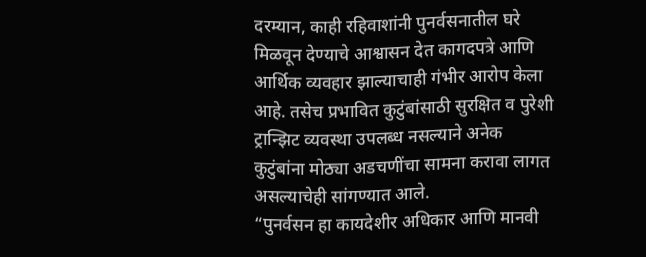दरम्यान, काही रहिवाशांनी पुनर्वसनातील घरे मिळवून देण्याचे आश्वासन देत कागदपत्रे आणि आर्थिक व्यवहार झाल्याचाही गंभीर आरोप केला आहे. तसेच प्रभावित कुटुंबांसाठी सुरक्षित व पुरेशी ट्रान्झिट व्यवस्था उपलब्ध नसल्याने अनेक कुटुंबांना मोठ्या अडचणींचा सामना करावा लागत असल्याचेही सांगण्यात आले.
“पुनर्वसन हा कायदेशीर अधिकार आणि मानवी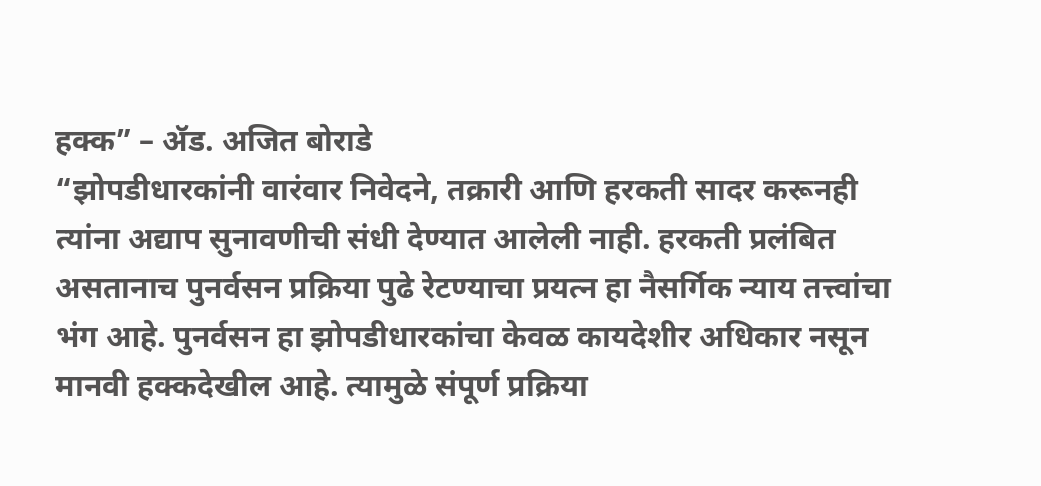हक्क” – ॲड. अजित बोराडे
“झोपडीधारकांनी वारंवार निवेदने, तक्रारी आणि हरकती सादर करूनही त्यांना अद्याप सुनावणीची संधी देण्यात आलेली नाही. हरकती प्रलंबित असतानाच पुनर्वसन प्रक्रिया पुढे रेटण्याचा प्रयत्न हा नैसर्गिक न्याय तत्त्वांचा भंग आहे. पुनर्वसन हा झोपडीधारकांचा केवळ कायदेशीर अधिकार नसून मानवी हक्कदेखील आहे. त्यामुळे संपूर्ण प्रक्रिया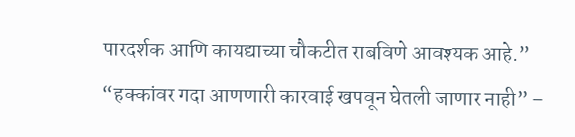पारदर्शक आणि कायद्याच्या चौकटीत राबविणे आवश्यक आहे.”
“हक्कांवर गदा आणणारी कारवाई खपवून घेतली जाणार नाही” –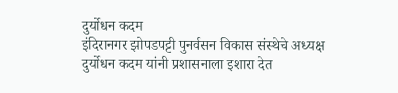दुर्योधन कदम
इंदिरानगर झोपडपट्टी पुनर्वसन विकास संस्थेचे अध्यक्ष दुर्योधन कदम यांनी प्रशासनाला इशारा देत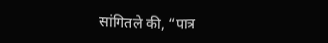सांगितले की, “पात्र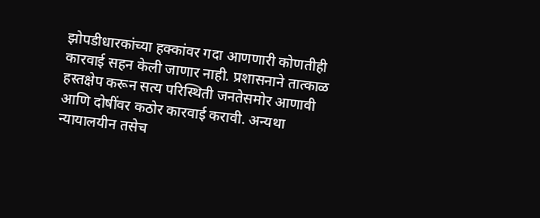झोपडीधारकांच्या हक्कांवर गदा आणणारी कोणतीही कारवाई सहन केली जाणार नाही. प्रशासनाने तात्काळ हस्तक्षेप करून सत्य परिस्थिती जनतेसमोर आणावी आणि दोषींवर कठोर कारवाई करावी. अन्यथा न्यायालयीन तसेच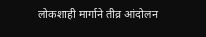लोकशाही मार्गाने तीव्र आंदोलन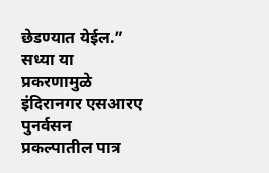छेडण्यात येईल.”
सध्या या प्रकरणामुळे इंदिरानगर एसआरए पुनर्वसन प्रकल्पातील पात्र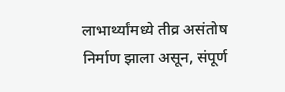लाभार्थ्यांमध्ये तीव्र असंतोष निर्माण झाला असून, संपूर्ण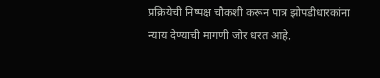प्रक्रियेची निष्पक्ष चौकशी करून पात्र झोपडीधारकांना न्याय देण्याची मागणी जोर धरत आहे.